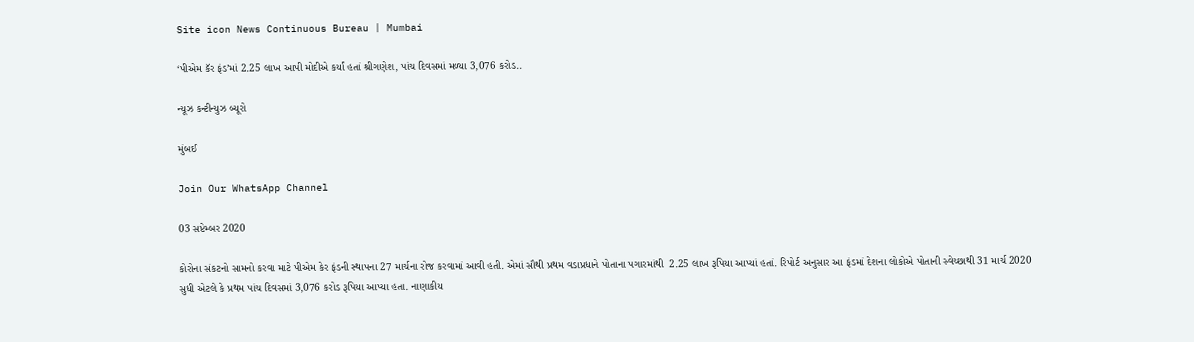Site icon News Continuous Bureau | Mumbai

‘પીએમ કૅર ફંડ’માં 2.25 લાખ આપી મોદીએ કર્યાં હતાં શ્રીગણેશ, પાંચ દિવસમાં મળ્યા 3,076 કરોડ..

ન્યૂઝ કન્ટીન્યુઝ બ્યૂરો

મુંબઈ

Join Our WhatsApp Channel

03 સપ્ટેમ્બર 2020

કોરોના સંકટનો સામનો કરવા માટે પીએમ કેર ફંડની સ્થાપના 27 માર્ચના રોજ કરવામાં આવી હતી. એમાં સૌથી પ્રથમ વડાપ્રધાને પોતાના પગારમાંથી  2.25 લાખ રૂપિયા આપ્યાં હતાં. રિપોર્ટ અનુસાર આ ફંડમાં દેશના લોકોએ પોતાની સ્વેચ્છાથી 31 માર્ચ 2020 સુધી એટલે કે પ્રથમ પાંચ દિવસમાં 3,076 કરોડ રૂપિયા આપ્યા હતા. નાણાકીય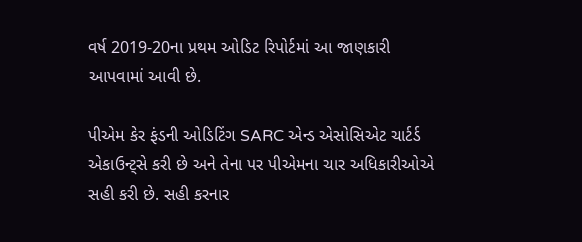વર્ષ 2019-20ના પ્રથમ ઓડિટ રિપોર્ટમાં આ જાણકારી આપવામાં આવી છે.

પીએમ કેર ફંડની ઓડિટિંગ SARC એન્ડ એસોસિએટ ચાર્ટર્ડ એકાઉન્ટ્સે કરી છે અને તેના પર પીએમના ચાર અધિકારીઓએ સહી કરી છે. સહી કરનાર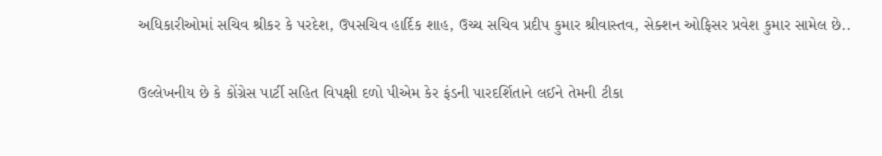અધિકારીઓમાં સચિવ શ્રીકર કે પરદેશ, ઉપસચિવ હાર્દિક શાહ, ઉચ્ચ સચિવ પ્રદીપ કુમાર શ્રીવાસ્તવ, સેક્શન ઓફિસર પ્રવેશ કુમાર સામેલ છે..

ઉલ્લેખનીય છે કે કોંગ્રેસ પાર્ટી સહિત વિપક્ષી દળો પીએમ કેર ફંડની પારદર્શિતાને લઈને તેમની ટીકા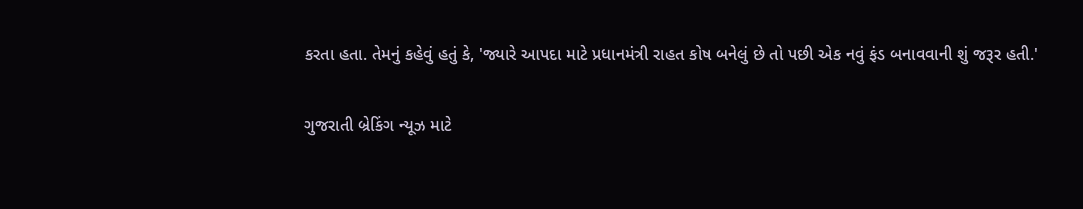કરતા હતા. તેમનું કહેવું હતું કે, 'જ્યારે આપદા માટે પ્રધાનમંત્રી રાહત કોષ બનેલું છે તો પછી એક નવું ફંડ બનાવવાની શું જરૂર હતી.'

ગુજરાતી બ્રેકિંગ ન્યૂઝ માટે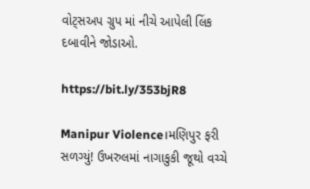વોટ્સઅપ ગ્રુપ માં નીચે આપેલી લિંક દબાવીને જોડાઓ.

https://bit.ly/353bjR8

Manipur Violence।મણિપુર ફરી સળગ્યું! ઉખરુલમાં નાગાકુકી જૂથો વચ્ચે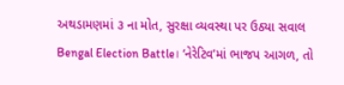અથડામણમાં ૩ ના મોત, સુરક્ષા વ્યવસ્થા પર ઉઠ્યા સવાલ
Bengal Election Battle। ‘નેરેટિવ’માં ભાજપ આગળ, તો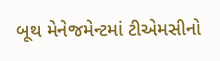બૂથ મેનેજમેન્ટમાં ટીએમસીનો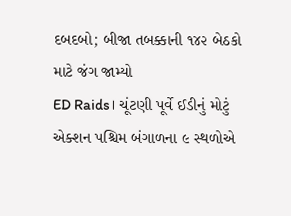દબદબો; બીજા તબક્કાની ૧૪૨ બેઠકો માટે જંગ જામ્યો
ED Raids। ચૂંટણી પૂર્વે ઈડીનું મોટું એક્શન પશ્ચિમ બંગાળના ૯ સ્થળોએ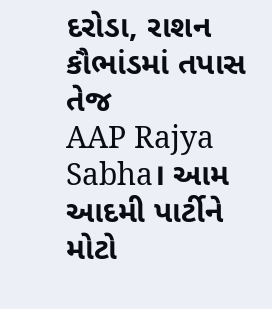દરોડા, રાશન કૌભાંડમાં તપાસ તેજ
AAP Rajya Sabha। આમ આદમી પાર્ટીને મોટો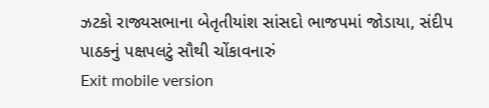ઝટકો રાજ્યસભાના બેતૃતીયાંશ સાંસદો ભાજપમાં જોડાયા, સંદીપ પાઠકનું પક્ષપલટું સૌથી ચોંકાવનારું
Exit mobile version